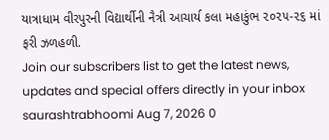યાત્રાધામ વીરપુરની વિદ્યાર્થીની નૈત્રી આચાર્ય કલા મહાકુંભ ૨૦૨૫-૨૬ માં ફરી ઝળહળી.
Join our subscribers list to get the latest news, updates and special offers directly in your inbox
saurashtrabhoomi Aug 7, 2026 0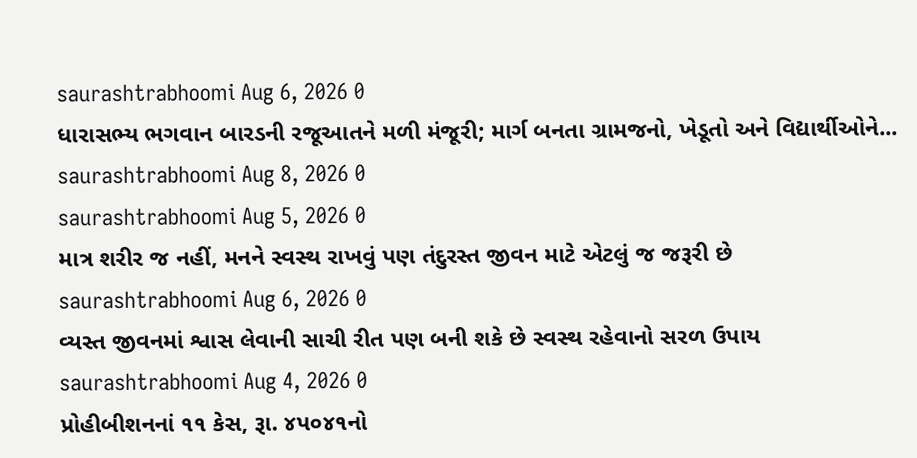saurashtrabhoomi Aug 6, 2026 0
ધારાસભ્ય ભગવાન બારડની રજૂઆતને મળી મંજૂરી; માર્ગ બનતા ગ્રામજનો, ખેડૂતો અને વિદ્યાર્થીઓને...
saurashtrabhoomi Aug 8, 2026 0
saurashtrabhoomi Aug 5, 2026 0
માત્ર શરીર જ નહીં, મનને સ્વસ્થ રાખવું પણ તંદુરસ્ત જીવન માટે એટલું જ જરૂરી છે
saurashtrabhoomi Aug 6, 2026 0
વ્યસ્ત જીવનમાં શ્વાસ લેવાની સાચી રીત પણ બની શકે છે સ્વસ્થ રહેવાનો સરળ ઉપાય
saurashtrabhoomi Aug 4, 2026 0
પ્રોહીબીશનનાં ૧૧ કેસ, રૂા. ૪પ૦૪૧નો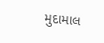મુદામાલ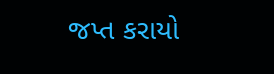જપ્ત કરાયો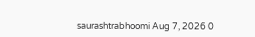saurashtrabhoomi Aug 7, 2026 0